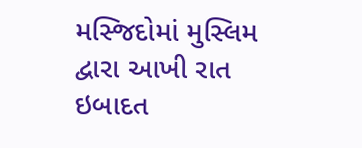મસ્જિદોમાં મુસ્લિમ દ્વારા આખી રાત ઇબાદત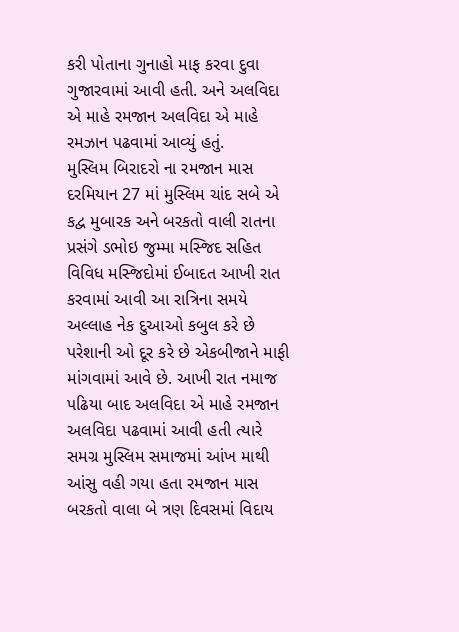કરી પોતાના ગુનાહો માફ કરવા દુવા ગુજારવામાં આવી હતી. અને અલવિદા એ માહે રમજાન અલવિદા એ માહે રમઝાન પઢવામાં આવ્યું હતું.
મુસ્લિમ બિરાદરો ના રમજાન માસ દરમિયાન 27 માં મુસ્લિમ ચાંદ સબે એ કદ્વ મુબારક અને બરકતો વાલી રાતના પ્રસંગે ડભોઇ જુમ્મા મસ્જિદ સહિત વિવિધ મસ્જિદોમાં ઈબાદત આખી રાત કરવામાં આવી આ રાત્રિના સમયે અલ્લાહ નેક દુઆઓ કબુલ કરે છે પરેશાની ઓ દૂર કરે છે એકબીજાને માફી માંગવામાં આવે છે. આખી રાત નમાજ પઢિયા બાદ અલવિદા એ માહે રમજાન અલવિદા પઢવામાં આવી હતી ત્યારે સમગ્ર મુસ્લિમ સમાજમાં આંખ માથી આંસુ વહી ગયા હતા રમજાન માસ બરકતો વાલા બે ત્રણ દિવસમાં વિદાય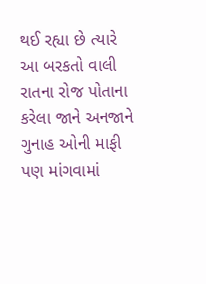થઈ રહ્યા છે ત્યારે આ બરકતો વાલી રાતના રોજ પોતાના કરેલા જાને અનજાને ગુનાહ ઓની માફી પણ માંગવામાં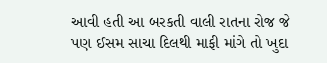આવી હતી આ બરકતી વાલી રાતના રોજ જે પણ ઈસમ સાચા દિલથી માફી માંગે તો ખુદા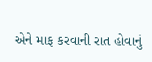એને માફ કરવાની રાત હોવાનું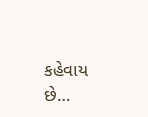કહેવાય છે…